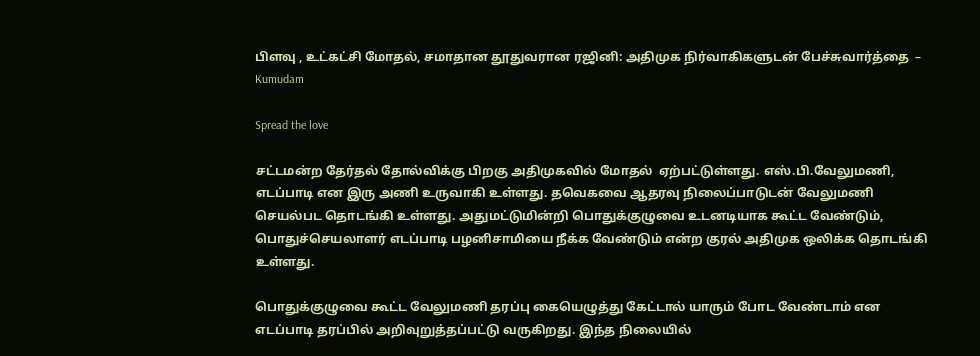பிளவு , உட்கட்சி மோதல், சமாதான தூதுவரான ரஜினி: அதிமுக நிர்வாகிகளுடன் பேச்சுவார்த்தை  – Kumudam

Spread the love

சட்டமன்ற தேர்தல் தோல்விக்கு பிறகு அதிமுகவில் மோதல்  ஏற்பட்டுள்ளது. எஸ்.பி.வேலுமணி, எடப்பாடி என இரு அணி உருவாகி உள்ளது. தவெகவை ஆதரவு நிலைப்பாடுடன் வேலுமணி செயல்பட தொடங்கி உள்ளது. அதுமட்டுமின்றி பொதுக்குழுவை உடனடியாக கூட்ட வேண்டும், பொதுச்செயலாளர் எடப்பாடி பழனிசாமியை நீக்க வேண்டும் என்ற குரல் அதிமுக ஒலிக்க தொடங்கி உள்ளது.

பொதுக்குழுவை கூட்ட வேலுமணி தரப்பு கையெழுத்து கேட்டால் யாரும் போட வேண்டாம் என எடப்பாடி தரப்பில் அறிவுறுத்தப்பட்டு வருகிறது. இந்த நிலையில்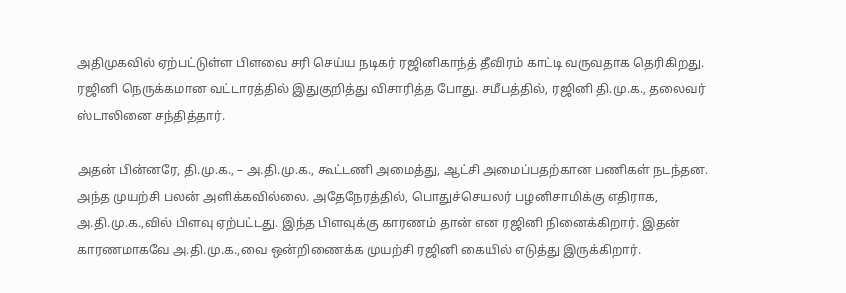அதிமுகவில் ஏற்பட்டுள்ள பிளவை சரி செய்ய நடிகர் ரஜினிகாந்த் தீவிரம் காட்டி வருவதாக தெரிகிறது. ரஜினி நெருக்கமான வட்டாரத்தில் இதுகுறித்து விசாரித்த போது. சமீபத்தில், ரஜினி தி.மு.க., தலைவர் ஸ்டாலினை சந்தித்தார்.

அதன் பின்னரே, தி.மு.க., – அ.தி.மு.க., கூட்டணி அமைத்து, ஆட்சி அமைப்பதற்கான பணிகள் நடந்தன. அந்த முயற்சி பலன் அளிக்கவில்லை. அதேநேரத்தில், பொதுச்செயலர் பழனிசாமிக்கு எதிராக, அ.தி.மு.க.,வில் பிளவு ஏற்பட்டது. இந்த பிளவுக்கு காரணம் தான் என ரஜினி நினைக்கிறார். இதன் காரணமாகவே அ.தி.மு.க.,வை ஒன்றிணைக்க முயற்சி ரஜினி கையில் எடுத்து இருக்கிறார்.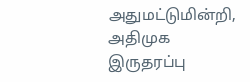அதுமட்டுமின்றி, அதிமுக இருதரப்பு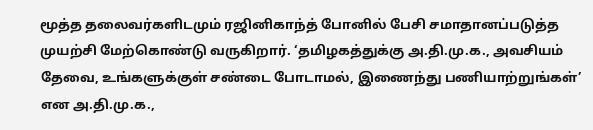மூத்த தலைவர்களிடமும் ரஜினிகாந்த் போனில் பேசி சமாதானப்படுத்த முயற்சி மேற்கொண்டு வருகிறார். ‘தமிழகத்துக்கு அ.தி.மு.க., அவசியம் தேவை, உங்களுக்குள் சண்டை போடாமல், இணைந்து பணியாற்றுங்கள்’ என அ.தி.மு.க.,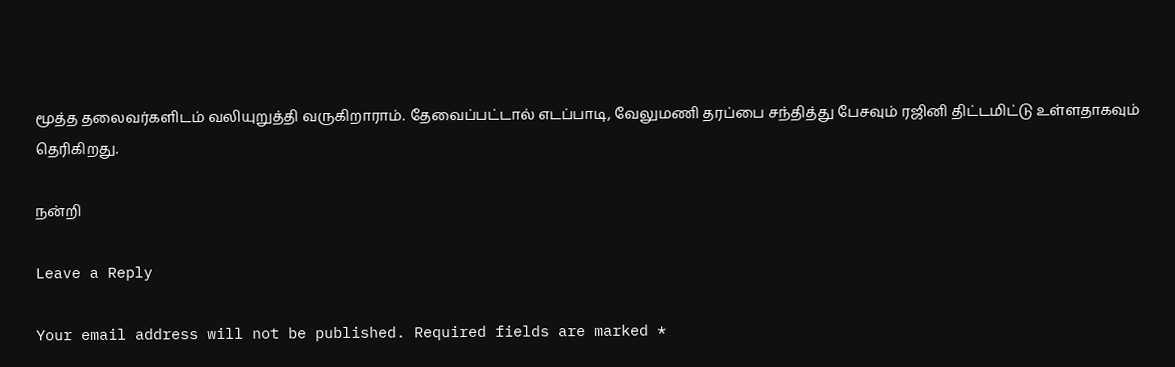மூத்த தலைவர்களிடம் வலியுறுத்தி வருகிறாராம். தேவைப்பட்டால் எடப்பாடி, வேலுமணி தரப்பை சந்தித்து பேசவும் ரஜினி திட்டமிட்டு உள்ளதாகவும் தெரிகிறது.

நன்றி

Leave a Reply

Your email address will not be published. Required fields are marked *